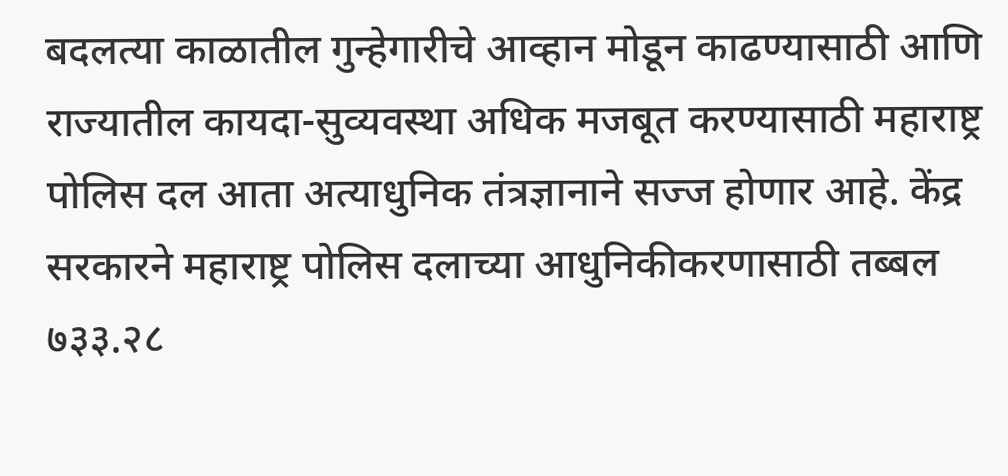बदलत्या काळातील गुन्हेगारीचे आव्हान मोडून काढण्यासाठी आणि राज्यातील कायदा-सुव्यवस्था अधिक मजबूत करण्यासाठी महाराष्ट्र पोलिस दल आता अत्याधुनिक तंत्रज्ञानाने सज्ज होणार आहे. केंद्र सरकारने महाराष्ट्र पोलिस दलाच्या आधुनिकीकरणासाठी तब्बल ७३३.२८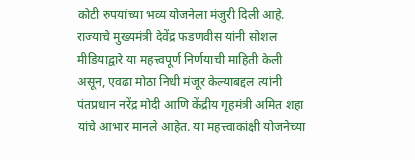कोटी रुपयांच्या भव्य योजनेला मंजुरी दिली आहे. राज्याचे मुख्यमंत्री देवेंद्र फडणवीस यांनी सोशल मीडियाद्वारे या महत्त्वपूर्ण निर्णयाची माहिती केली असून, एवढा मोठा निधी मंजूर केल्याबद्दल त्यांनी पंतप्रधान नरेंद्र मोदी आणि केंद्रीय गृहमंत्री अमित शहा यांचे आभार मानले आहेत. या महत्त्वाकांक्षी योजनेच्या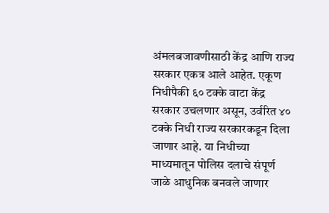अंमलबजावणीसाठी केंद्र आणि राज्य सरकार एकत्र आले आहेत. एकूण निधीपैकी ६० टक्के वाटा केंद्र सरकार उचलणार असून, उर्वरित ४० टक्के निधी राज्य सरकारकडून दिला जाणार आहे. या निधीच्या माध्यमातून पोलिस दलाचे संपूर्ण जाळे आधुनिक बनवले जाणार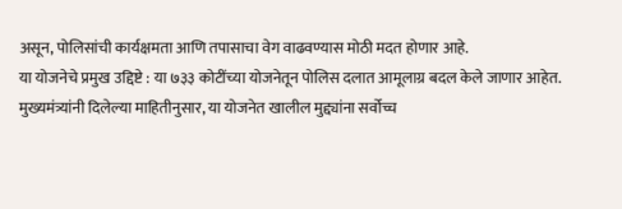असून, पोलिसांची कार्यक्षमता आणि तपासाचा वेग वाढवण्यास मोठी मदत होणार आहे.
या योजनेचे प्रमुख उद्दिष्टे : या ७३३ कोटींच्या योजनेतून पोलिस दलात आमूलाग्र बदल केले जाणार आहेत. मुख्यमंत्र्यांनी दिलेल्या माहितीनुसार, या योजनेत खालील मुद्द्यांना सर्वोच्च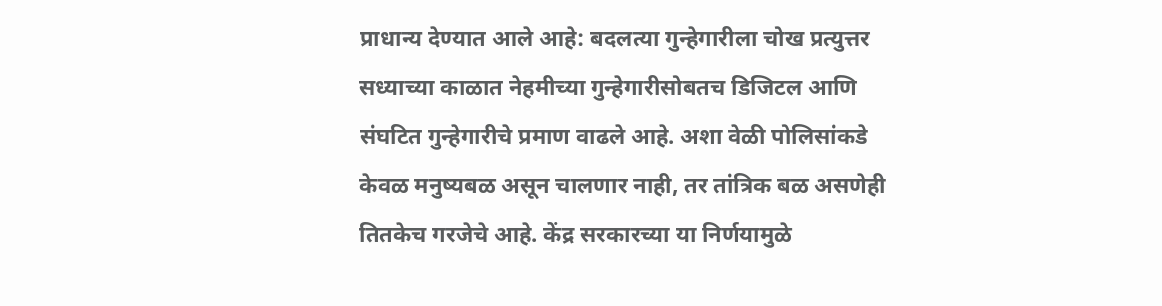प्राधान्य देण्यात आले आहे: बदलत्या गुन्हेगारीला चोख प्रत्युत्तर सध्याच्या काळात नेहमीच्या गुन्हेगारीसोबतच डिजिटल आणि संघटित गुन्हेगारीचे प्रमाण वाढले आहे. अशा वेळी पोलिसांकडे केवळ मनुष्यबळ असून चालणार नाही, तर तांत्रिक बळ असणेही तितकेच गरजेचे आहे. केंद्र सरकारच्या या निर्णयामुळे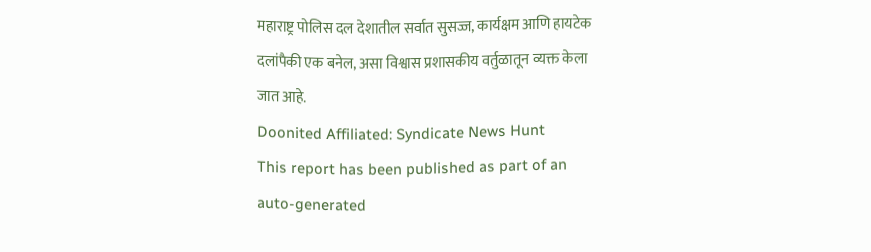महाराष्ट्र पोलिस दल देशातील सर्वात सुसज्ज, कार्यक्षम आणि हायटेक दलांपैकी एक बनेल, असा विश्वास प्रशासकीय वर्तुळातून व्यक्त केला जात आहे.
Doonited Affiliated: Syndicate News Hunt
This report has been published as part of an auto-generated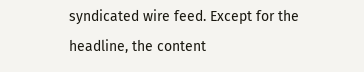syndicated wire feed. Except for the headline, the content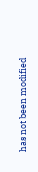has not been modified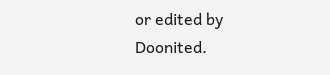or edited by Doonited.